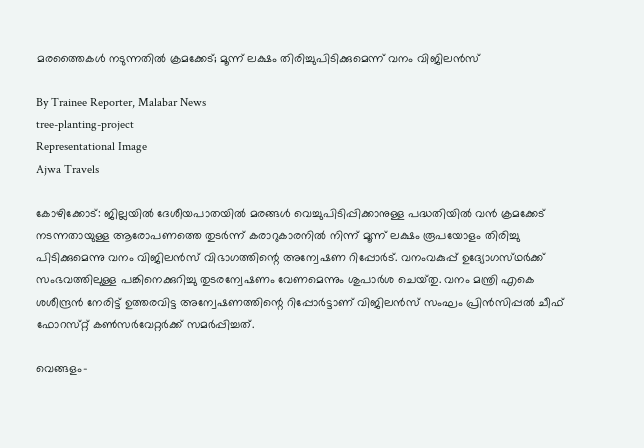മരത്തൈകൾ നടുന്നതിൽ ക്രമക്കേട്; മൂന്ന് ലക്ഷം തിരിച്ചുപിടിക്കുമെന്ന് വനം വിജിലൻസ്

By Trainee Reporter, Malabar News
tree-planting-project
Representational Image
Ajwa Travels

കോഴിക്കോട്: ജില്ലയിൽ ദേശീയപാതയിൽ മരങ്ങൾ വെച്ചുപിടിപ്പിക്കാനുള്ള പദ്ധതിയിൽ വൻ ക്രമക്കേട് നടന്നതായുള്ള ആരോപണത്തെ തുടർന്ന് കരാറുകാരനിൽ നിന്ന് മൂന്ന് ലക്ഷം രൂപയോളം തിരിച്ചു പിടിക്കുമെന്നു വനം വിജിലൻസ് വിഭാഗത്തിന്റെ അന്വേഷണ റിപ്പോർട്. വനംവകുപ്പ് ഉദ്യോഗസ്‌ഥർക്ക്‌ സംഭവത്തിലുള്ള പങ്കിനെക്കുറിച്ചു തുടരന്വേഷണം വേണമെന്നും ശുപാർശ ചെയ്‌തു. വനം മന്ത്രി എകെ ശശീന്ദ്രൻ നേരിട്ട് ഉത്തരവിട്ട അന്വേഷണത്തിന്റെ റിപ്പോർട്ടാണ് വിജിലൻസ് സംഘം പ്രിൻസിപ്പൽ ചീഫ് ഫോറസ്‌റ്റ് കൺസർവേറ്റർക്ക് സമർപ്പിച്ചത്.

വെങ്ങളം-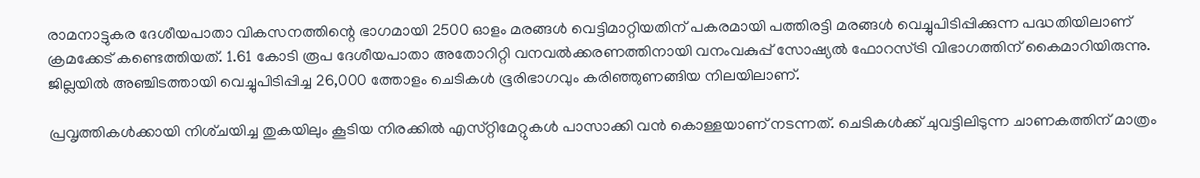രാമനാട്ടുകര ദേശീയപാതാ വികസനത്തിന്റെ ഭാഗമായി 2500 ഓളം മരങ്ങൾ വെട്ടിമാറ്റിയതിന് പകരമായി പത്തിരട്ടി മരങ്ങൾ വെച്ചുപിടിപ്പിക്കുന്ന പദ്ധതിയിലാണ് ക്രമക്കേട് കണ്ടെത്തിയത്. 1.61 കോടി രൂപ ദേശീയപാതാ അതോറിറ്റി വനവൽക്കരണത്തിനായി വനംവകുപ്പ് സോഷ്യൽ ഫോറസ്ട്രി വിഭാഗത്തിന് കൈമാറിയിരുന്നു. ജില്ലയിൽ അഞ്ചിടത്തായി വെച്ചുപിടിപ്പിച്ച 26,000 ത്തോളം ചെടികൾ ഭൂരിഭാഗവും കരിഞ്ഞുണങ്ങിയ നിലയിലാണ്.

പ്രവൃത്തികൾക്കായി നിശ്‌ചയിച്ച തുകയിലും കൂടിയ നിരക്കിൽ എസ്‌റ്റിമേറ്റുകൾ പാസാക്കി വൻ കൊള്ളയാണ് നടന്നത്. ചെടികൾക്ക് ചുവട്ടിലിടുന്ന ചാണകത്തിന് മാത്രം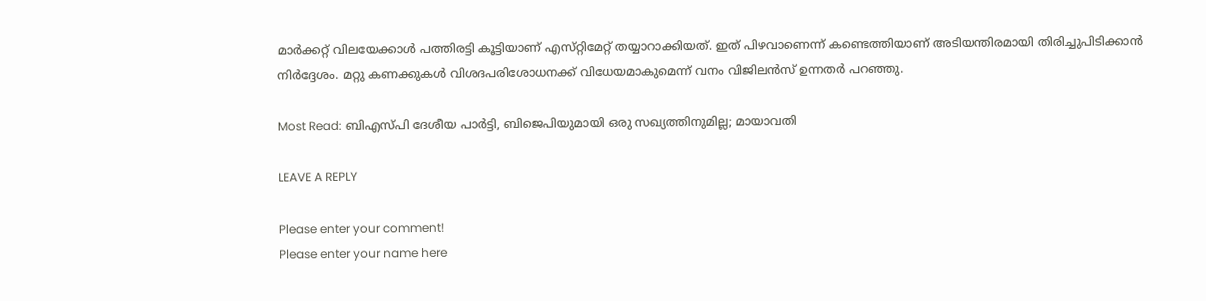മാർക്കറ്റ് വിലയേക്കാൾ പത്തിരട്ടി കൂട്ടിയാണ് എസ്‌റ്റിമേറ്റ് തയ്യാറാക്കിയത്. ഇത് പിഴവാണെന്ന് കണ്ടെത്തിയാണ് അടിയന്തിരമായി തിരിച്ചുപിടിക്കാൻ നിർദ്ദേശം. മറ്റു കണക്കുകൾ വിശദപരിശോധനക്ക് വിധേയമാകുമെന്ന് വനം വിജിലൻസ് ഉന്നതർ പറഞ്ഞു.

Most Read: ബിഎസ്‌പി ദേശീയ പാര്‍ട്ടി, ബിജെപിയുമായി ഒരു സഖ്യത്തിനുമില്ല; മായാവതി

LEAVE A REPLY

Please enter your comment!
Please enter your name here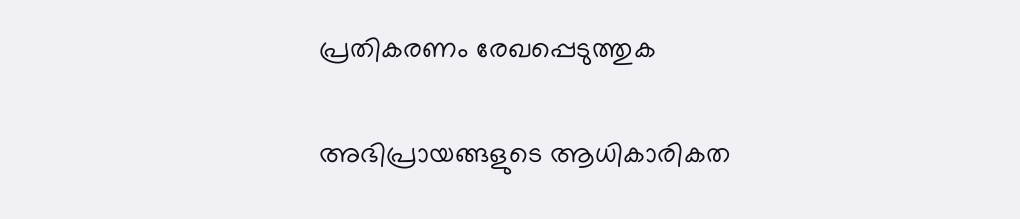പ്രതികരണം രേഖപ്പെടുത്തുക

അഭിപ്രായങ്ങളുടെ ആധികാരികത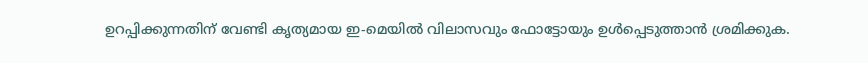ഉറപ്പിക്കുന്നതിന് വേണ്ടി കൃത്യമായ ഇ-മെയിൽ വിലാസവും ഫോട്ടോയും ഉൾപ്പെടുത്താൻ ശ്രമിക്കുക.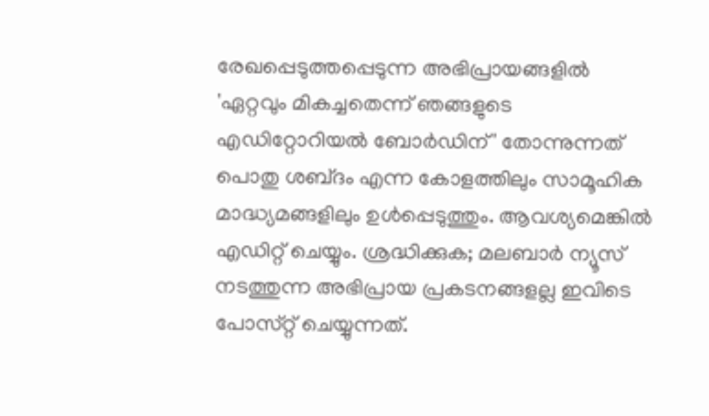രേഖപ്പെടുത്തപ്പെടുന്ന അഭിപ്രായങ്ങളിൽ 'ഏറ്റവും മികച്ചതെന്ന് ഞങ്ങളുടെ എഡിറ്റോറിയൽ ബോർഡിന്' തോന്നുന്നത് പൊതു ശബ്‌ദം എന്ന കോളത്തിലും സാമൂഹിക മാദ്ധ്യമങ്ങളിലും ഉൾപ്പെടുത്തും. ആവശ്യമെങ്കിൽ എഡിറ്റ് ചെയ്യും. ശ്രദ്ധിക്കുക; മലബാർ ന്യൂസ് നടത്തുന്ന അഭിപ്രായ പ്രകടനങ്ങളല്ല ഇവിടെ പോസ്‌റ്റ് ചെയ്യുന്നത്.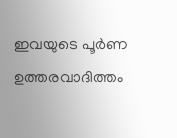ഇവയുടെ പൂർണ ഉത്തരവാദിത്തം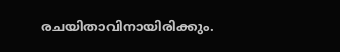രചയിതാവിനായിരിക്കും.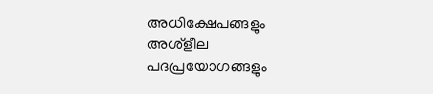അധിക്ഷേപങ്ങളും അശ്‌ളീല പദപ്രയോഗങ്ങളും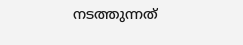നടത്തുന്നത്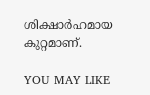ശിക്ഷാർഹമായ കുറ്റമാണ്.

YOU MAY LIKE